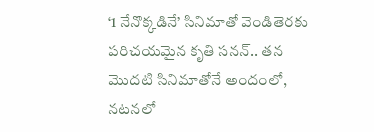‘1 నేనొక్కడినే’ సినిమాతో వెండితెరకు పరిచయమైన కృతి సనన్.. తన మొదటి సినిమాతోనే అందంలో, నటనలో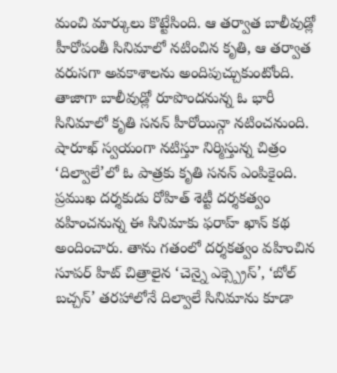మంచి మార్కులు కొట్టేసింది. ఆ తర్వాత బాలీవుడ్లో హీరోపంతీ సినిమాలో నటించిన కృతి, ఆ తర్వాత వరుసగా అవకాశాలను అందిపుచ్చుకుంటోంది. తాజాగా బాలీవుడ్లో రూపొందనున్న ఓ భారీ సినిమాలో కృతి సనన్ హీరోయిన్గా నటించనుంది. షారూఖ్ స్వయంగా నటిస్తూ నిర్మిస్తున్న చిత్రం ‘దిల్వాలే’లో ఓ పాత్రకు కృతి సనన్ ఎంపికైంది.
ప్రముఖ దర్శకుడు రోహిత్ శెట్టీ దర్శకత్వం వహించనున్న ఈ సినిమాకు ఫరాహ్ ఖాన్ కథ అందించారు. తాను గతంలో దర్శకత్వం వహించిన సూపర్ హిట్ చిత్రాలైన ‘చెన్నై ఎక్స్ప్రెస్’, ‘బోల్ బచ్చన్’ తరహాలోనే దిల్వాలే సినిమాను కూడా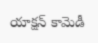యాక్షన్ కామెడీ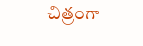చిత్రంగా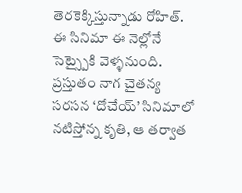తెరకెక్కిస్తున్నాడు రోహిత్. ఈ సినిమా ఈ నెల్లోనే సెట్స్పైకి వెళ్ళనుంది. ప్రస్తుతం నాగ చైతన్య సరసన ‘దోచేయ్’ సినిమాలో నటిస్తోన్న కృతి, ఆ తర్వాత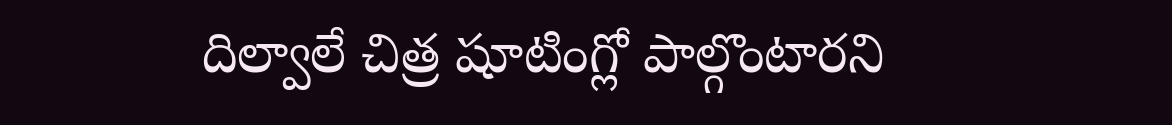దిల్వాలే చిత్ర షూటింగ్లో పాల్గొంటారని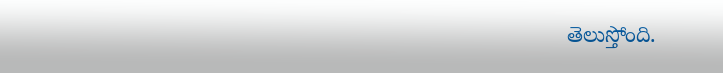తెలుస్తోంది.